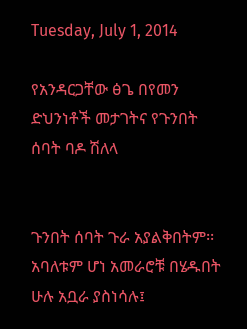Tuesday, July 1, 2014

የአንዳርጋቸው ፅጌ በየመን ድህንነቶች መታገትና የጉንበት ሰባት ባዶ ሽለላ


ጉንበት ሰባት ጉራ አያልቅበትም፡፡ አባለቱም ሆነ አመራሮቹ በሄዱበት ሁሉ አቧራ ያስነሳሉ፤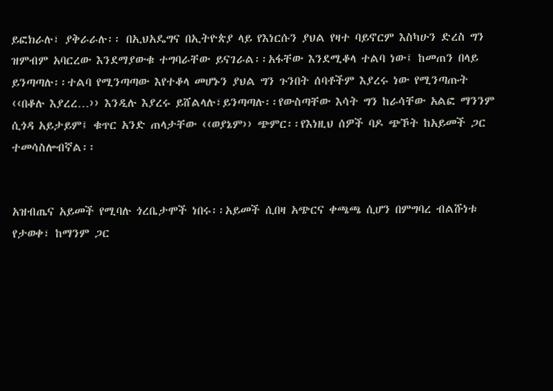ይፎክራሉ፣ ያቅራራሉ፡፡ በኢህአዴግና በኢትዮጵያ ላይ የእነርሱን ያህል የዛተ ባይኖርም እስካሁን ድረስ ግን ዝምብም አባርረው እንደማያውቁ ተግባራቸው ይናገራል፡፡አፋቸው እንደሚቆላ ተልባ ነው፤ ከመጠን በላይ ይንጣጣሉ፡፡ተልባ የሚንጣጣው እየተቆላ መሆኑን ያህል ግን ጉንበት ሰባቶችም እያረሩ ነው የሚንጣጡት ‹‹በቆሉ እያረረ…›› እንዲሉ እያረሩ ይሸልላሉ፣ይንጣጣሉ፡፡የውስጣቸው እሳት ግን ከራሳቸው አልፎ ማንንም ሲጎዳ አይታይም፤ ቁጥር አንድ ጠላታቸው ‹‹ወያኔም›› ጭምር፡፡የእነዚህ ሰዎች ባዶ ጭኾት ከአይመች ጋር ተመሳስሎብኛል፡፡


አዝብጤና አይመች የሚባሉ ጎረቤታሞች ነበሩ፡፡አይመች ሲበዛ አጭርና ቀጫጫ ሲሆን በምግባረ ብልሹነቱ የታወቀ፣ ከማንም ጋር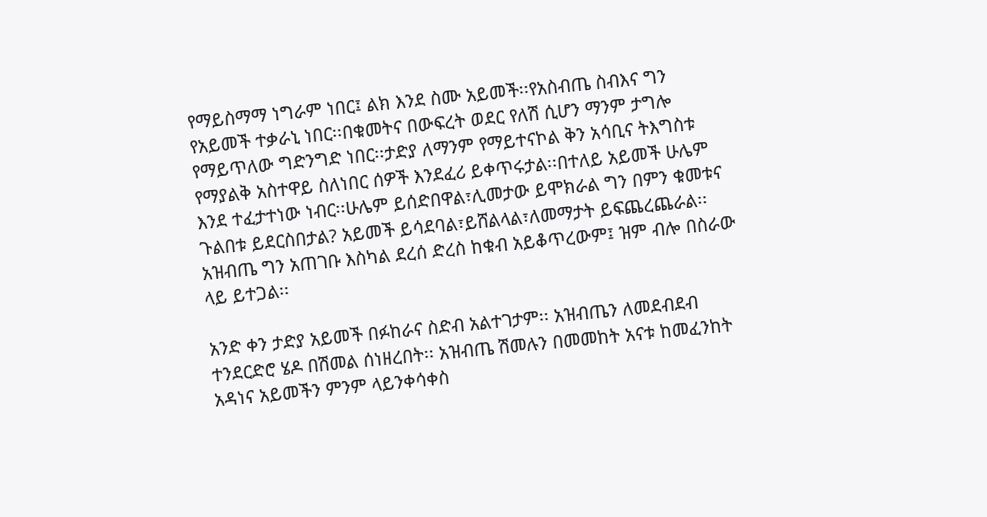የማይስማማ ነግራም ነበር፤ ልክ እንደ ስሙ አይመች፡፡የአስብጤ ስብእና ግን የአይመች ተቃራኒ ነበር፡፡በቁመትና በውፍረት ወደር የለሽ ሲሆን ማንም ታግሎ የማይጥለው ግድንግድ ነበር፡፡ታድያ ለማንም የማይተናኮል ቅን አሳቢና ትእግስቱ የማያልቅ አስተዋይ ስለነበር ሰዎች እንደፈሪ ይቀጥሩታል፡፡በተለይ አይመች ሁሌም እንደ ተፈታተነው ነብር፡፡ሁሌም ይሰድበዋል፣ሊመታው ይሞክራል ግን በምን ቁመቱና ጉልበቱ ይደርስበታል? አይመች ይሳደባል፣ይሸልላል፣ለመማታት ይፍጨረጨራል፡፡አዝብጤ ግን አጠገቡ እስካል ደረሰ ድረስ ከቁብ አይቆጥረውም፤ ዝም ብሎ በስራው ላይ ይተጋል፡፡

አንድ ቀን ታድያ አይመች በፉከራና ስድብ አልተገታም፡፡ አዝብጤን ለመደብደብ ተንደርድሮ ሄዶ በሽመል ሰነዘረበት፡፡ አዝብጤ ሽመሉን በመመከት አናቱ ከመፈንከት አዳነና አይመችን ምንም ላይንቀሳቀስ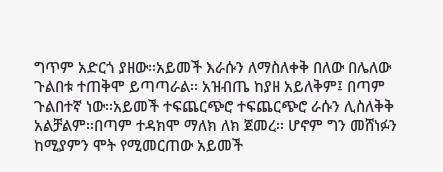ግጥም አድርጎ ያዘው፡፡አይመች እራሱን ለማስለቀቅ በለው በሌለው ጉልበቱ ተጠቅሞ ይጣጣራል፡፡ አዝብጤ ከያዘ አይለቅም፤ በጣም ጉልበተኛ ነው፡፡አይመች ተፍጨርጭሮ ተፍጨርጭሮ ራሱን ሊስለቅቅ አልቻልም፡፡በጣም ተዳክሞ ማለክ ለክ ጀመረ፡፡ ሆኖም ግን መሸነፉን ከሚያምን ሞት የሚመርጠው አይመች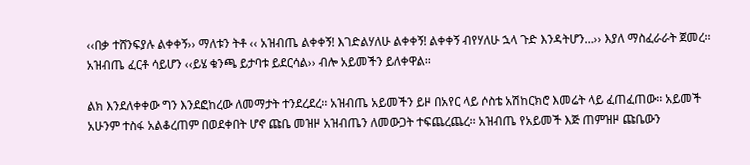‹‹በቃ ተሸንፍያሉ ልቀቀኝ›› ማለቱን ትቶ ‹‹ አዝብጤ ልቀቀኝ! እገድልሃለሁ ልቀቀኝ! ልቀቀኝ ብየሃለሁ ኋላ ጉድ እንዳትሆን…›› እያለ ማስፈራራት ጀመረ፡፡ አዝብጤ ፈርቶ ሳይሆን ‹‹ይሄ ቁንጫ ይታባቱ ይደርሳል›› ብሎ አይመችን ይለቀዋል፡፡

ልክ እንደለቀቀው ግን እንደፎከረው ለመማታት ተንደረደረ፡፡ አዝብጤ አይመችን ይዞ በአየር ላይ ሶስቴ አሽከርክሮ እመሬት ላይ ፈጠፈጠው፡፡ አይመች አሁንም ተስፋ አልቆረጠም በወደቀበት ሆኖ ጩቤ መዝዞ አዝብጤን ለመውጋት ተፍጨረጨረ፡፡ አዝብጤ የአይመች እጅ ጠምዝዞ ጩቤውን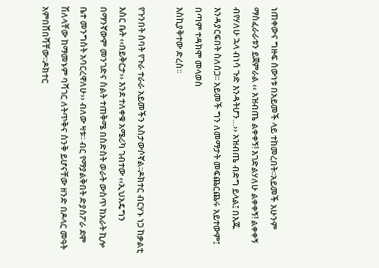ነጠቀውና ግዙፍ ሰውነቱ በአይመች ላይ ተከመረበት፡፡አይመች አሁንም ማስፈራራቱን ይጀምራል ‹‹ አዝብጤ ልቀቀኝ! እገድልሃለሁ ልቀቀኝ! ልቀቀኝ ብየሃለሁ ኋላ ብነሳ ጉድ እንዳትሆን…›› አዝብጤ ብድግ ይላል፤ በእጁ እንዳያርፍበት ስለሰጋ፡፡ አይመች ግን ለመማታት መፍጨርጨሩ አይተውም፤ በጣም ተዳክሞ መላወስ
እስኪያቅተው ድረስ፡፡

የጉንበት ሰባት የጉራ ተራራ አይመችን አስታውሶኛል፡፡ዶክተር ብርሃኑ ነጋ ከቃልቲ እስር ቤት ‹‹በይቅርታ›› እንደ ተለቀቁ አሜሪካ ገብተው ‹‹ኢህአዴግን በማንኛውም መንገድና ስልት ተጠቅሜ በስድስት ወራት ውስጥ ከአራት ኪሎ ቤተ መንግስት አባርረዋለሁ›› ብለው ዛቱ፡፡ ብር የማያልቅበት ድያስፖራ ደሞ ሽለላቸው ከማመኑም ባሻገር ለትጥቅና ስንቅ ይሆናቸው ዘንድ በዶላር መዓት አምበሸበሻቸው፡፡ዶክተር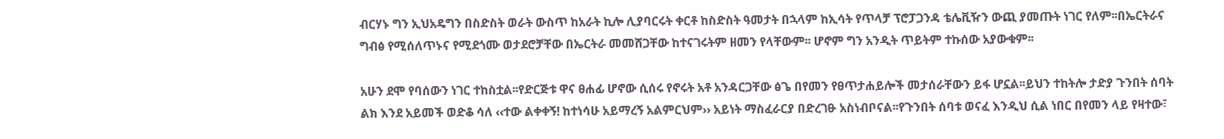ብርሃኑ ግን ኢህአዴግን በስድስት ወራት ውስጥ ከአራት ኪሎ ሊያባርሩት ቀርቶ ከስድስት ዓመታት በኋላም ከኢሳት የጥላቻ ፕሮፓጋንዳ ቴሌቪዥን ውጪ ያመጡት ነገር የለም፡፡በኤርትራና ግብፅ የሚሰለጥኑና የሚደጎሙ ወታደሮቻቸው በኤርትራ መመሸጋቸው ከተናገሩትም ዘመን የላቸውም፡፡ ሆኖም ግን አንዲት ጥይትም ተኩሰው አያውቁም፡፡

አሁን ደሞ የባሰውን ነገር ተከስቷል፡፡የድርጅቱ ዋና ፀሐፊ ሆኖው ሲሰሩ የኖሩት አቶ አንዳርጋቸው ፅጌ በየመን የፀጥታሐይሎች መታሰራቸውን ይፋ ሆኗል፡፡ይህን ተከትሎ ታድያ ጉንበት ሰባት ልክ እንደ አይመች ወድቆ ሳለ ‹‹ተው ልቀቀኝ! ከተነሳሁ አይማረኝ አልምርህም›› አይነት ማስፈራርያ በድረገፁ አስነብቦናል፡፡የጉንበት ሰባቱ ወናፈ እንዲህ ሲል ነበር በየመን ላይ የዛተው፣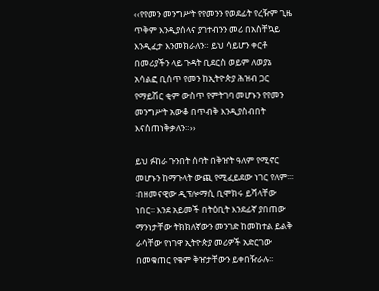‹‹የየመን መንግሥት የየመንን የወደፊት የረዥም ጊዜ ጥቅም እንዲያሰላና ያገተብንን መሪ በአስቸኳይ እንዲፈታ እንመክራለን። ይህ ሳይሆን ቀርቶ በመሪያችን ላይ ጉዳት ቢደርስ ወይም ለወያኔ አሳልፎ ቢሰጥ የመን ከኢትዮጵያ ሕዝብ ጋር የማይሽር ቂም ውስጥ የምትገባ መሆኑን የየመን መንግሥት አውቆ በጥብቅ እንዲያስብበት እናስጠነቅቃለን።››

ይህ ፉከራ ጉንበት ሰባት በቅዠት ዓለም የሚኖር መሆኑን ከማጉላት ውጪ የሚፈይደው ነገር የለም፡፡፡፡በዘመናዊው ዲፕሎማሲ ቢሞክሩ ይሻላቸው ነበር፡፡ እንደ አይመች በትዕቢት እንደፊኛ ያበጠው ማንነታቸው ትክክለኛውን መንገድ ከመከተል ይልቅ ራሳቸው የነገዋ ኢትዮጵያ መሪዎች አድርገው በመቁጠር የቁም ቅዠታቸውን ይቀበዥራሉ፡፡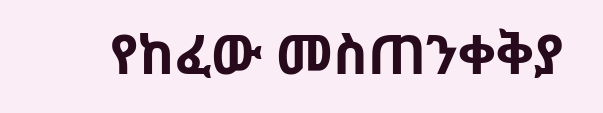የከፈው መስጠንቀቅያ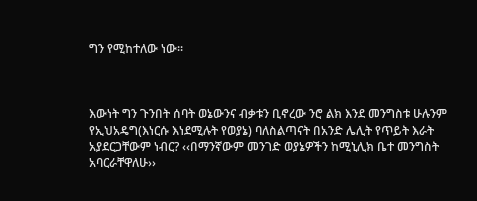ግን የሚከተለው ነው፡፡



እውነት ግን ጉንበት ሰባት ወኔውንና ብቃቱን ቢኖረው ንሮ ልክ እንደ መንግስቱ ሁሉንም የኢህአዴግ(እነርሱ እነደሚሉት የወያኔ) ባለስልጣናት በአንድ ሌሊት የጥይት እራት አያደርጋቸውም ነብር? ‹‹በማንኛውም መንገድ ወያኔዎችን ከሚኒሊክ ቤተ መንግስት አባርራቸዋለሁ››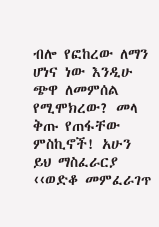ብሎ የፎከረው ለማን ሆነና ነው እንዲሁ ጭዋ ለመምሰል የሚሞክረው? መላ ቅጡ የጠፋቸው ምስኪኖች! አሁን ይህ ማስፈራርያ ‹‹ወድቆ መምፈራገጥ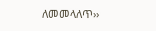ለመመላለጥ››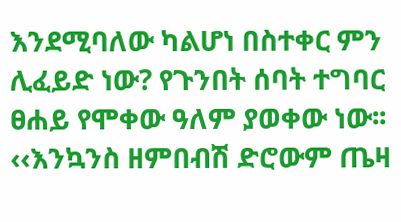እንደሚባለው ካልሆነ በስተቀር ምን ሊፈይድ ነው? የጉንበት ሰባት ተግባር ፀሐይ የሞቀው ዓለም ያወቀው ነው፡፡ ‹‹እንኳንስ ዘምበብሽ ድሮውም ጤዛ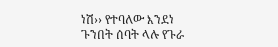ነሽ›› የተባለው እንደነ ጉንበት ሰባት ላሉ የጉራ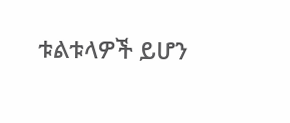ቱልቱላዎች ይሆን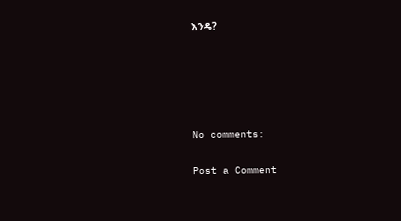እንዴ?





No comments:

Post a Comment